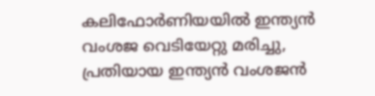കലിഫോർണിയയിൽ ഇന്ത്യൻ വംശജ വെടിയേറ്റു മരിച്ചു, പ്രതിയായ ഇന്ത്യൻ വംശജൻ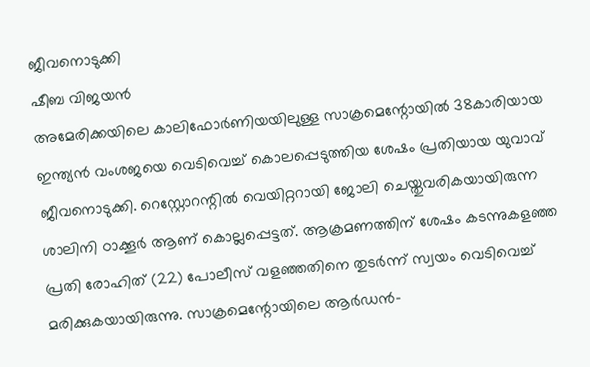ജീവനൊടുക്കി
ഷീബ വിജയൻ
അമേരിക്കയിലെ കാലിഫോർണിയയിലുള്ള സാക്രമെന്റോയിൽ 38കാരിയായ ഇന്ത്യൻ വംശജയെ വെടിവെച്ച് കൊലപ്പെടുത്തിയ ശേഷം പ്രതിയായ യുവാവ് ജീവനൊടുക്കി. റെസ്റ്റോറന്റിൽ വെയിറ്ററായി ജോലി ചെയ്തുവരികയായിരുന്ന ശാലിനി ഠാക്കൂർ ആണ് കൊല്ലപ്പെട്ടത്. ആക്രമണത്തിന് ശേഷം കടന്നുകളഞ്ഞ പ്രതി രോഹിത് (22) പോലീസ് വളഞ്ഞതിനെ തുടർന്ന് സ്വയം വെടിവെച്ച് മരിക്കുകയായിരുന്നു. സാക്രമെന്റോയിലെ ആർഡൻ-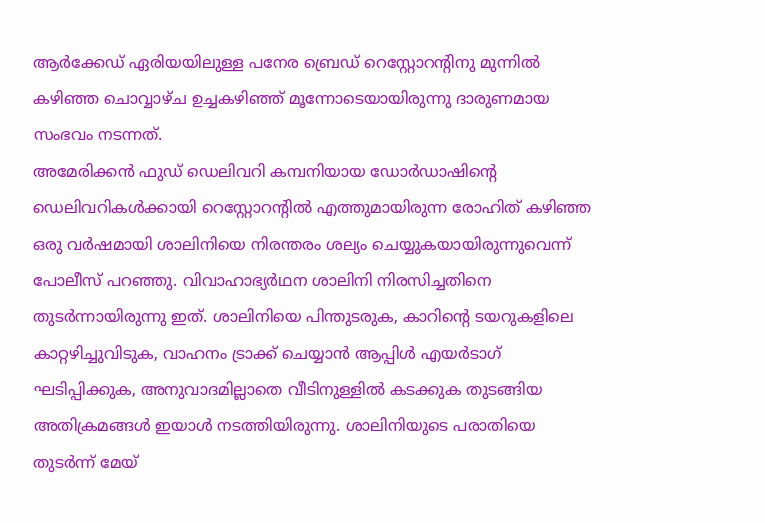ആർക്കേഡ് ഏരിയയിലുള്ള പനേര ബ്രെഡ് റെസ്റ്റോറന്റിനു മുന്നിൽ കഴിഞ്ഞ ചൊവ്വാഴ്ച ഉച്ചകഴിഞ്ഞ് മൂന്നോടെയായിരുന്നു ദാരുണമായ സംഭവം നടന്നത്.
അമേരിക്കൻ ഫുഡ് ഡെലിവറി കമ്പനിയായ ഡോർഡാഷിന്റെ ഡെലിവറികൾക്കായി റെസ്റ്റോറന്റിൽ എത്തുമായിരുന്ന രോഹിത് കഴിഞ്ഞ ഒരു വർഷമായി ശാലിനിയെ നിരന്തരം ശല്യം ചെയ്യുകയായിരുന്നുവെന്ന് പോലീസ് പറഞ്ഞു. വിവാഹാഭ്യർഥന ശാലിനി നിരസിച്ചതിനെ തുടർന്നായിരുന്നു ഇത്. ശാലിനിയെ പിന്തുടരുക, കാറിന്റെ ടയറുകളിലെ കാറ്റഴിച്ചുവിടുക, വാഹനം ട്രാക്ക് ചെയ്യാൻ ആപ്പിൾ എയർടാഗ് ഘടിപ്പിക്കുക, അനുവാദമില്ലാതെ വീടിനുള്ളിൽ കടക്കുക തുടങ്ങിയ അതിക്രമങ്ങൾ ഇയാൾ നടത്തിയിരുന്നു. ശാലിനിയുടെ പരാതിയെ തുടർന്ന് മേയ്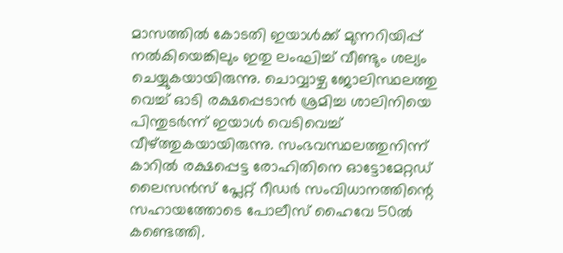മാസത്തിൽ കോടതി ഇയാൾക്ക് മുന്നറിയിപ്പ് നൽകിയെങ്കിലും ഇതു ലംഘിച്ച് വീണ്ടും ശല്യം ചെയ്യുകയായിരുന്നു. ചൊവ്വാഴ്ച ജോലിസ്ഥലത്തു വെച്ച് ഓടി രക്ഷപ്പെടാൻ ശ്രമിച്ച ശാലിനിയെ പിന്തുടർന്ന് ഇയാൾ വെടിവെച്ച് വീഴ്ത്തുകയായിരുന്നു. സംഭവസ്ഥലത്തുനിന്ന് കാറിൽ രക്ഷപ്പെട്ട രോഹിതിനെ ഓട്ടോമേറ്റഡ് ലൈസൻസ് പ്ലേറ്റ് റീഡർ സംവിധാനത്തിന്റെ സഹായത്തോടെ പോലീസ് ഹൈവേ 50ൽ കണ്ടെത്തി.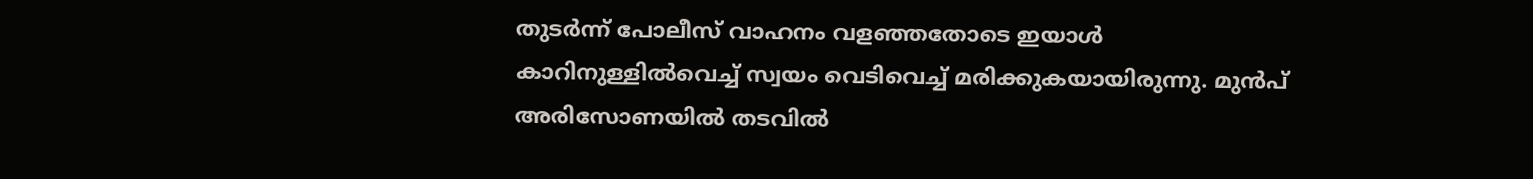തുടർന്ന് പോലീസ് വാഹനം വളഞ്ഞതോടെ ഇയാൾ കാറിനുള്ളിൽവെച്ച് സ്വയം വെടിവെച്ച് മരിക്കുകയായിരുന്നു. മുൻപ് അരിസോണയിൽ തടവിൽ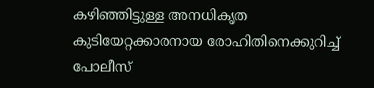കഴിഞ്ഞിട്ടുള്ള അനധികൃത കുടിയേറ്റക്കാരനായ രോഹിതിനെക്കുറിച്ച് പോലീസ്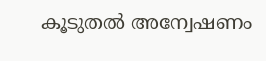കൂടുതൽ അന്വേഷണം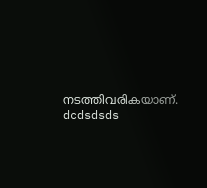നടത്തിവരികയാണ്.
dcdsdsds